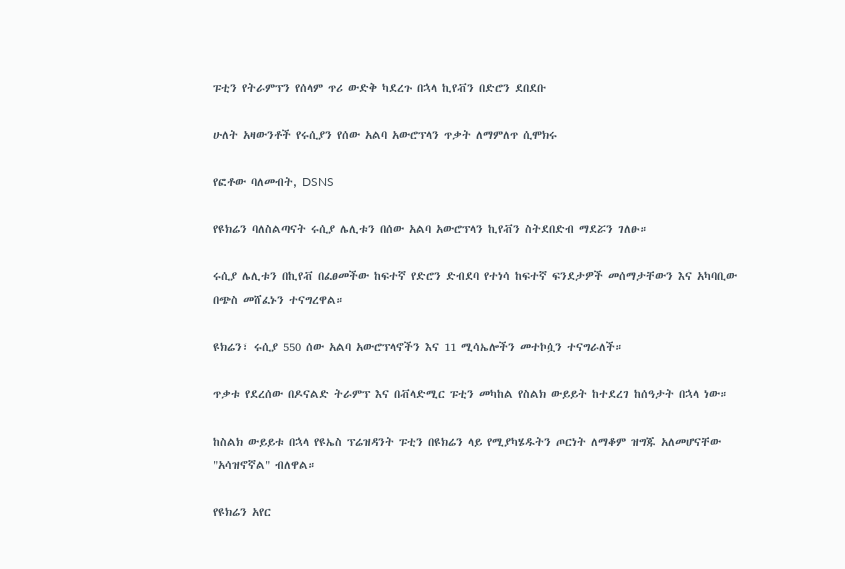ፑቲን የትራምፕን የሰላም ጥሪ ውድቅ ካደረጉ በኋላ ኪየቭን በድሮን ደበደቡ

ሁለት አዛውንቶች የሩሲያን የሰው አልባ አውሮፕላን ጥቃት ለማምለጥ ሲሞክሩ

የፎቶው ባለመብት, DSNS

የዩክሬን ባለስልጣናት ሩሲያ ሌሊቱን በሰው አልባ አውሮፕላን ኪየቭን ስትደበድብ ማደሯን ገለፁ።

ሩሲያ ሌሊቱን በኪየቭ በፈፀመችው ከፍተኛ የድሮን ድብደባ የተነሳ ከፍተኛ ፍንደታዎች መሰማታቸውን እና አካባቢው በጭስ መሸፈኑን ተናግረዋል።

ዩክሬን፣ ሩሲያ 550 ሰው አልባ አውሮፕላኖችን እና 11 ሚሳኤሎችን መተኮሷን ተናግራለች።

ጥቃቱ የደረሰው በዶናልድ ትራምፕ እና በቭላድሚር ፑቲን መካከል የስልክ ውይይት ከተደረገ ከሰዓታት በኋላ ነው።

ከስልክ ውይይቱ በኋላ የዩኤስ ፕሬዝዳንት ፑቲን በዩክሬን ላይ የሚያካሄዱትን ጦርነት ለማቆም ዝግጁ አለመሆናቸው "አሳዝኖኛል" ብለዋል።

የዩክሬን አየር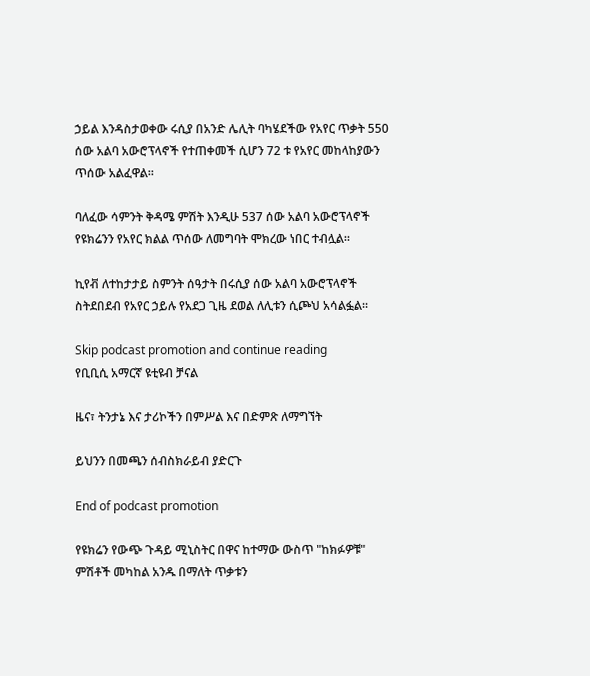ኃይል እንዳስታወቀው ሩሲያ በአንድ ሌሊት ባካሄደችው የአየር ጥቃት 550 ሰው አልባ አውሮፕላኖች የተጠቀመች ሲሆን 72 ቱ የአየር መከላከያውን ጥሰው አልፈዋል።

ባለፈው ሳምንት ቅዳሜ ምሽት እንዲሁ 537 ሰው አልባ አውሮፕላኖች የዩክሬንን የአየር ክልል ጥሰው ለመግባት ሞክረው ነበር ተብሏል።

ኪየቭ ለተከታታይ ስምንት ሰዓታት በሩሲያ ሰው አልባ አውሮፕላኖች ስትደበደብ የአየር ኃይሉ የአደጋ ጊዜ ደወል ለሊቱን ሲጮህ አሳልፏል።

Skip podcast promotion and continue reading
የቢቢሲ አማርኛ ዩቲዩብ ቻናል

ዜና፣ ትንታኔ እና ታሪኮችን በምሥል እና በድምጽ ለማግኘት

ይህንን በመጫን ሰብስክራይብ ያድርጉ

End of podcast promotion

የዩክሬን የውጭ ጉዳይ ሚኒስትር በዋና ከተማው ውስጥ "ከክፉዎቹ" ምሽቶች መካከል አንዱ በማለት ጥቃቱን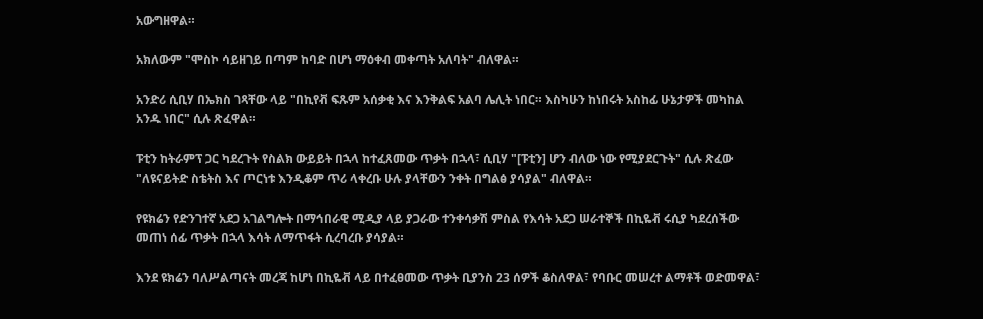አውግዘዋል።

አክለውም "ሞስኮ ሳይዘገይ በጣም ከባድ በሆነ ማዕቀብ መቀጣት አለባት" ብለዋል።

አንድሪ ሲቢሃ በኤክስ ገጻቸው ላይ "በኪየቭ ፍጹም አሰቃቂ እና እንቅልፍ አልባ ሌሊት ነበር። እስካሁን ከነበሩት አስከፊ ሁኔታዎች መካከል አንዱ ነበር" ሲሉ ጽፈዋል።

ፑቲን ከትራምፕ ጋር ካደረጉት የስልክ ውይይት በኋላ ከተፈጸመው ጥቃት በኋላ፣ ሲቢሃ "[ፑቲን] ሆን ብለው ነው የሚያደርጉት" ሲሉ ጽፈው "ለዩናይትድ ስቴትስ እና ጦርነቱ እንዲቆም ጥሪ ላቀረቡ ሁሉ ያላቸውን ንቀት በግልፅ ያሳያል" ብለዋል።

የዩክሬን የድንገተኛ አደጋ አገልግሎት በማኅበራዊ ሚዲያ ላይ ያጋራው ተንቀሳቃሽ ምስል የእሳት አደጋ ሠራተኞች በኪዬቭ ሩሲያ ካደረሰችው መጠነ ሰፊ ጥቃት በኋላ እሳት ለማጥፋት ሲረባረቡ ያሳያል።

እንደ ዩክሬን ባለሥልጣናት መረጃ ከሆነ በኪዬቭ ላይ በተፈፀመው ጥቃት ቢያንስ 23 ሰዎች ቆስለዋል፣ የባቡር መሠረተ ልማቶች ወድመዋል፣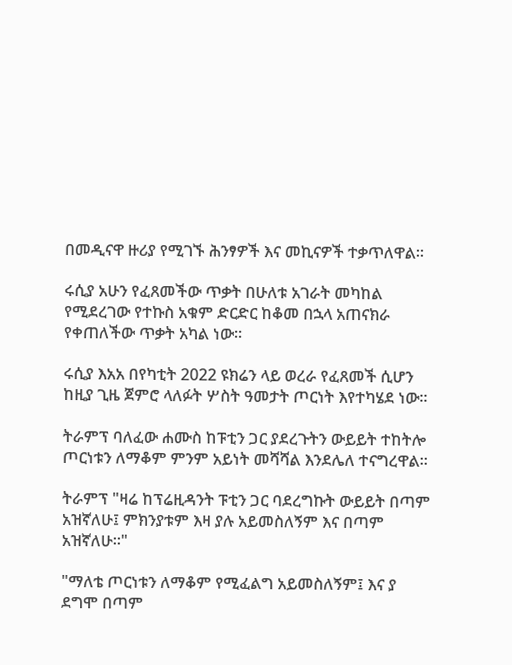በመዲናዋ ዙሪያ የሚገኙ ሕንፃዎች እና መኪናዎች ተቃጥለዋል።

ሩሲያ አሁን የፈጸመችው ጥቃት በሁለቱ አገራት መካከል የሚደረገው የተኩስ አቁም ድርድር ከቆመ በኋላ አጠናክራ የቀጠለችው ጥቃት አካል ነው።

ሩሲያ እአአ በየካቲት 2022 ዩክሬን ላይ ወረራ የፈጸመች ሲሆን ከዚያ ጊዜ ጀምሮ ላለፉት ሦስት ዓመታት ጦርነት እየተካሄደ ነው።

ትራምፕ ባለፈው ሐሙስ ከፑቲን ጋር ያደረጉትን ውይይት ተከትሎ ጦርነቱን ለማቆም ምንም አይነት መሻሻል እንደሌለ ተናግረዋል።

ትራምፕ "ዛሬ ከፕሬዚዳንት ፑቲን ጋር ባደረግኩት ውይይት በጣም አዝኛለሁ፤ ምክንያቱም እዛ ያሉ አይመስለኝም እና በጣም አዝኛለሁ።"

"ማለቴ ጦርነቱን ለማቆም የሚፈልግ አይመስለኝም፤ እና ያ ደግሞ በጣም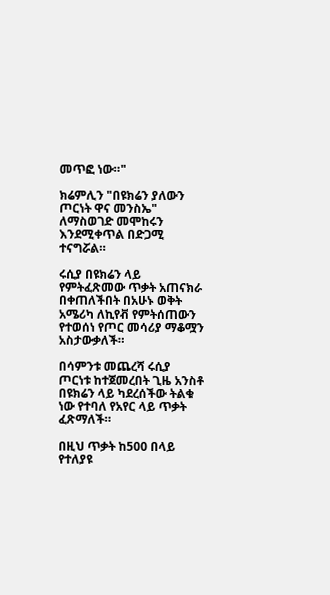መጥፎ ነው።"

ክሬምሊን "በዩክሬን ያለውን ጦርነት ዋና መንስኤ" ለማስወገድ መሞከሩን እንደሚቀጥል በድጋሚ ተናግሯል።

ሩሲያ በዩክሬን ላይ የምትፈጽመው ጥቃት አጠናክራ በቀጠለችበት በአሁኑ ወቅት አሜሪካ ለኪየቭ የምትሰጠውን የተወሰነ የጦር መሳሪያ ማቆሟን አስታውቃለች።

በሳምንቱ መጨረሻ ሩሲያ ጦርነቱ ከተጀመረበት ጊዜ አንስቶ በዩክሬን ላይ ካደረሰችው ትልቁ ነው የተባለ የአየር ላይ ጥቃት ፈጽማለች።

በዚህ ጥቃት ከ500 በላይ የተለያዩ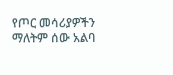የጦር መሳሪያዎችን ማለትም ሰው አልባ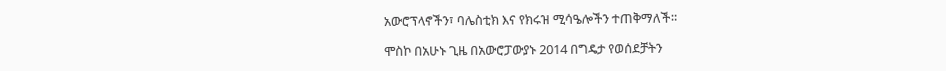አውሮፕላኖችን፣ ባሌስቲክ እና የክሩዝ ሚሳዔሎችን ተጠቅማለች።

ሞስኮ በአሁኑ ጊዜ በአውሮፓውያኑ 2014 በግዴታ የወሰደቻትን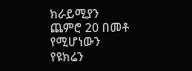ክራይሚያን ጨምሮ 20 በመቶ የሚሆነውን የዩክሬን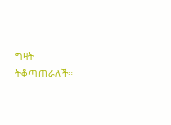ግዛት ትቆጣጠራለች።